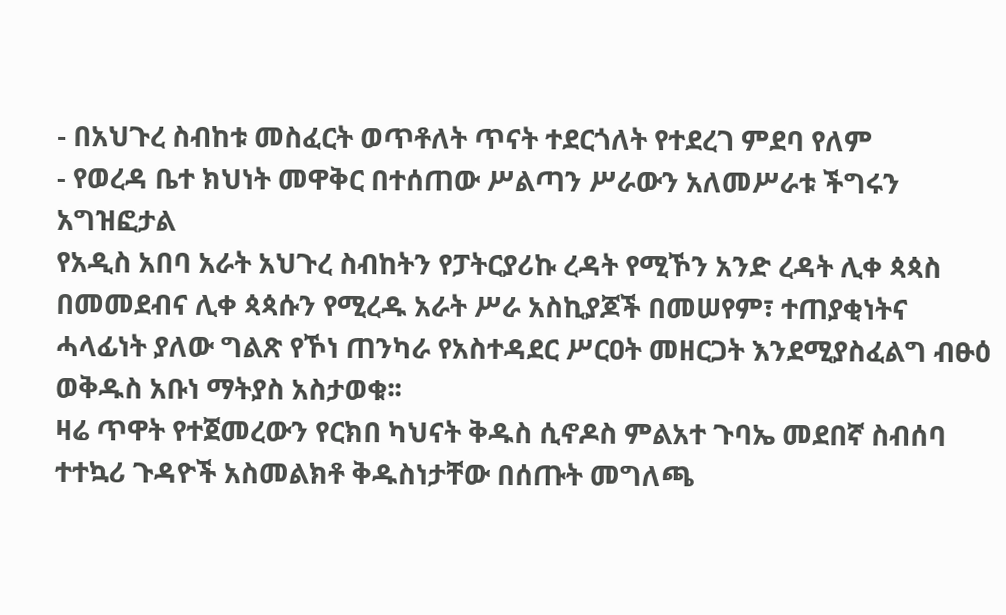- በአህጉረ ስብከቱ መስፈርት ወጥቶለት ጥናት ተደርጎለት የተደረገ ምደባ የለም
- የወረዳ ቤተ ክህነት መዋቅር በተሰጠው ሥልጣን ሥራውን አለመሥራቱ ችግሩን አግዝፎታል
የአዲስ አበባ አራት አህጉረ ስብከትን የፓትርያሪኩ ረዳት የሚኾን አንድ ረዳት ሊቀ ጳጳስ በመመደብና ሊቀ ጳጳሱን የሚረዱ አራት ሥራ አስኪያጆች በመሠየም፣ ተጠያቂነትና ሓላፊነት ያለው ግልጽ የኾነ ጠንካራ የአስተዳደር ሥርዐት መዘርጋት እንደሚያስፈልግ ብፁዕ ወቅዱስ አቡነ ማትያስ አስታወቁ፡፡
ዛሬ ጥዋት የተጀመረውን የርክበ ካህናት ቅዱስ ሲኖዶስ ምልአተ ጉባኤ መደበኛ ስብሰባ ተተኳሪ ጉዳዮች አስመልክቶ ቅዱስነታቸው በሰጡት መግለጫ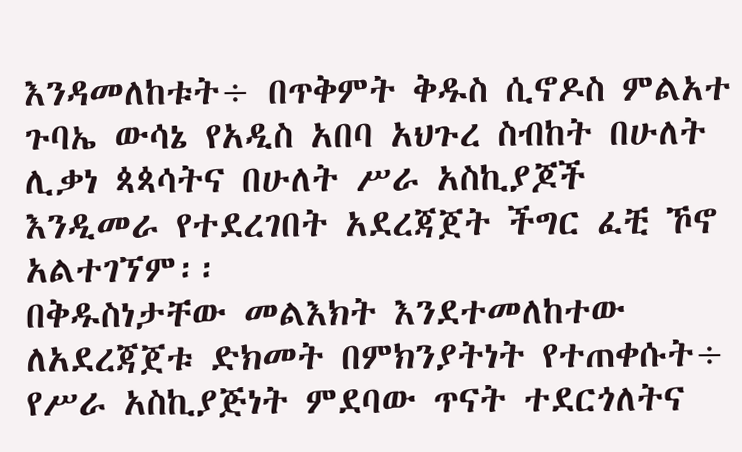እንዳመለከቱት÷ በጥቅምት ቅዱስ ሲኖዶስ ምልአተ ጉባኤ ውሳኔ የአዲስ አበባ አህጉረ ስብከት በሁለት ሊቃነ ጳጳሳትና በሁለት ሥራ አስኪያጆች እንዲመራ የተደረገበት አደረጃጀት ችግር ፈቺ ኾኖ አልተገኘም፡፡
በቅዱስነታቸው መልእክት እንደተመለከተው ለአደረጃጀቱ ድክመት በምክንያትነት የተጠቀሱት÷ የሥራ አስኪያጅነት ምደባው ጥናት ተደርጎለትና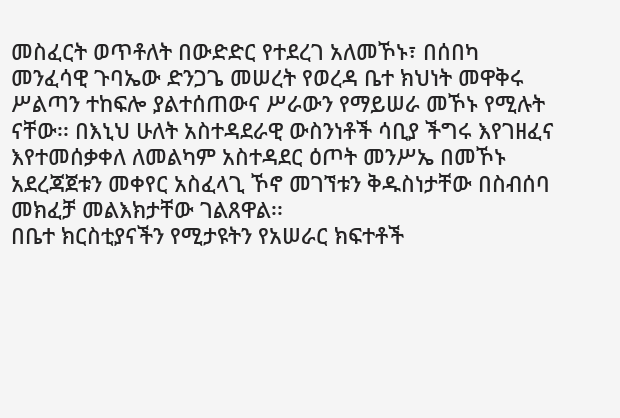መስፈርት ወጥቶለት በውድድር የተደረገ አለመኾኑ፣ በሰበካ መንፈሳዊ ጉባኤው ድንጋጌ መሠረት የወረዳ ቤተ ክህነት መዋቅሩ ሥልጣን ተከፍሎ ያልተሰጠውና ሥራውን የማይሠራ መኾኑ የሚሉት ናቸው፡፡ በእኒህ ሁለት አስተዳደራዊ ውስንነቶች ሳቢያ ችግሩ እየገዘፈና እየተመሰቃቀለ ለመልካም አስተዳደር ዕጦት መንሥኤ በመኾኑ አደረጃጀቱን መቀየር አስፈላጊ ኾኖ መገኘቱን ቅዱስነታቸው በስብሰባ መክፈቻ መልእክታቸው ገልጸዋል፡፡
በቤተ ክርስቲያናችን የሚታዩትን የአሠራር ክፍተቶች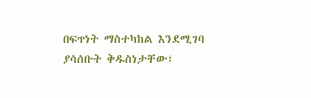በፍጥነት ማስተካከል እንደሚገባ ያሳሰቡት ቅዱስነታቸው፣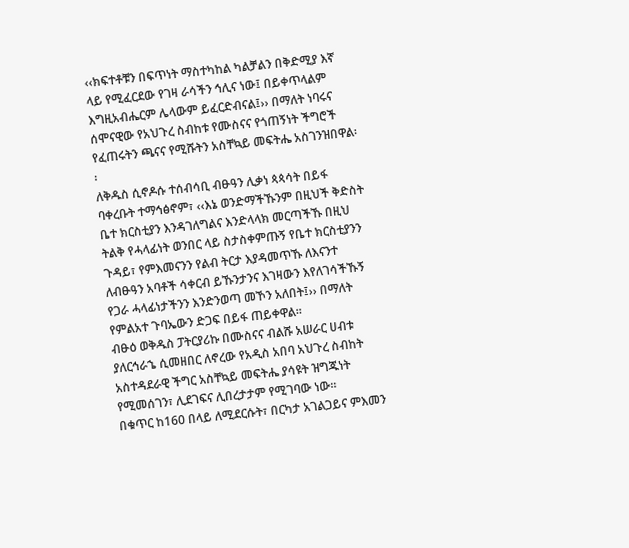‹‹ክፍተቶቹን በፍጥነት ማስተካከል ካልቻልን በቅድሚያ እኛ ላይ የሚፈርደው የገዛ ራሳችን ኅሊና ነው፤ በይቀጥላልም እግዚአብሔርም ሌላውም ይፈርድብናል፤›› በማለት ነባሩና ሰሞናዊው የአህጉረ ስብከቱ የሙስናና የጎጠኝነት ችግሮች የፈጠሩትን ጫናና የሚሹትን አስቸኳይ መፍትሔ አስገንዝበዋል፡፡
ለቅዱስ ሲኖዶሱ ተሰብሳቢ ብፁዓን ሊቃነ ጳጳሳት በይፋ ባቀረቡት ተማኅፅኖም፣ ‹‹እኔ ወንድማችኹንም በዚህች ቅድስት ቤተ ክርስቲያን እንዳገለግልና እንድላላክ መርጣችኹ በዚህ ትልቅ የሓላፊነት ወንበር ላይ ስታስቀምጡኝ የቤተ ክርስቲያንን ጉዳይ፣ የምእመናንን የልብ ትርታ እያዳመጥኹ ለእናንተ ለብፁዓን አባቶች ሳቀርብ ይኹንታንና እገዛውን እየለገሳችኹኝ የጋራ ሓላፊነታችንን እንድንወጣ መኾን አለበት፤›› በማለት የምልአተ ጉባኤውን ድጋፍ በይፋ ጠይቀዋል፡፡
ብፁዕ ወቅዱስ ፓትርያሪኩ በሙስናና ብልሹ አሠራር ሀብቱ ያለርኅራኄ ሲመዘበር ለኖረው የአዲስ አበባ አህጉረ ስብከት አስተዳደራዊ ችግር አስቸኳይ መፍትሔ ያሳዩት ዝግጁነት የሚመሰገን፣ ሊደገፍና ሊበረታታም የሚገባው ነው፡፡
በቁጥር ከ160 በላይ ለሚደርሱት፣ በርካታ አገልጋይና ምእመን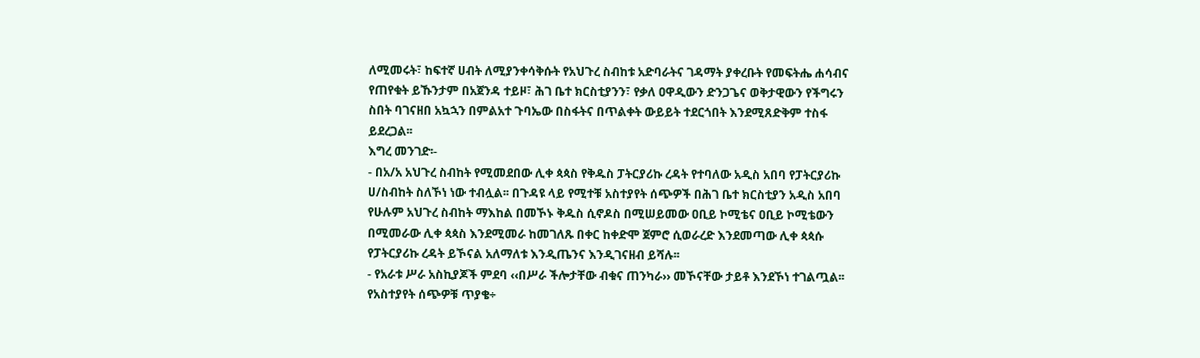ለሚመሩት፣ ከፍተኛ ሀብት ለሚያንቀሳቅሱት የአህጉረ ስብከቱ አድባራትና ገዳማት ያቀረቡት የመፍትሔ ሐሳብና የጠየቁት ይኹንታም በአጀንዳ ተይዞ፣ ሕገ ቤተ ክርስቲያንን፣ የቃለ ዐዋዲውን ድንጋጌና ወቅታዊውን የችግሩን ስበት ባገናዘበ አኳኋን በምልአተ ጉባኤው በስፋትና በጥልቀት ውይይት ተደርጎበት እንደሚጸድቅም ተስፋ ይደረጋል፡፡
እግረ መንገድ፡-
- በአ/አ አህጉረ ስብከት የሚመደበው ሊቀ ጳጳስ የቅዱስ ፓትርያሪኩ ረዳት የተባለው አዲስ አበባ የፓትርያሪኩ ሀ/ስብከት ስለኾነ ነው ተብሏል፡፡ በጉዳዩ ላይ የሚተቹ አስተያየት ሰጭዎች በሕገ ቤተ ክርስቲያን አዲስ አበባ የሁሉም አህጉረ ስብከት ማእከል በመኾኑ ቅዱስ ሲኖዶስ በሚሠይመው ዐቢይ ኮሚቴና ዐቢይ ኮሚቴውን በሚመራው ሊቀ ጳጳስ እንደሚመራ ከመገለጹ በቀር ከቀድሞ ጀምሮ ሲወራረድ እንደመጣው ሊቀ ጳጳሱ የፓትርያሪኩ ረዳት ይኾናል አለማለቱ እንዲጤንና እንዲገናዘብ ይሻሉ፡፡
- የአራቱ ሥራ አስኪያጆች ምደባ ‹‹በሥራ ችሎታቸው ብቁና ጠንካራ›› መኾናቸው ታይቶ እንደኾነ ተገልጧል፡፡ የአስተያየት ሰጭዎቹ ጥያቄ÷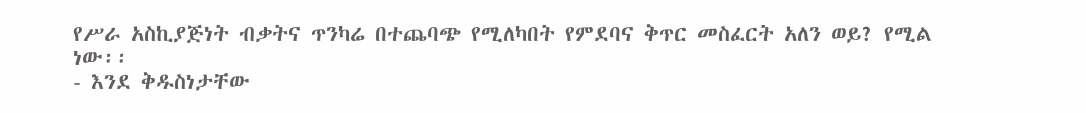የሥራ አስኪያጅነት ብቃትና ጥንካሬ በተጨባጭ የሚለካበት የምደባና ቅጥር መስፈርት አለን ወይ? የሚል ነው፡፡
- እንደ ቅዱስነታቸው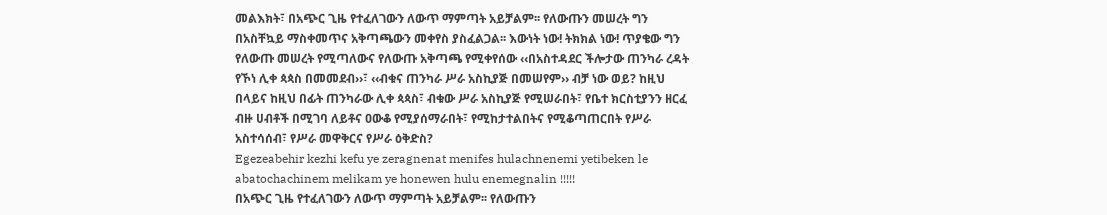መልእክት፣ በአጭር ጊዜ የተፈለገውን ለውጥ ማምጣት አይቻልም፡፡ የለውጡን መሠረት ግን በአስቸኳይ ማስቀመጥና አቅጣጫውን መቀየስ ያስፈልጋል፡፡ እውነት ነው! ትክክል ነው! ጥያቄው ግን የለውጡ መሠረት የሚጣለውና የለውጡ አቅጣጫ የሚቀየሰው ‹‹በአስተዳደር ችሎታው ጠንካራ ረዳት የኾነ ሊቀ ጳጳስ በመመደብ››፣ ‹‹ብቁና ጠንካራ ሥራ አስኪያጅ በመሠየም›› ብቻ ነው ወይ? ከዚህ በላይና ከዚህ በፊት ጠንካራው ሊቀ ጳጳስ፣ ብቁው ሥራ አስኪያጅ የሚሠራበት፣ የቤተ ክርስቲያንን ዘርፈ ብዙ ሀብቶች በሚገባ ለይቶና ዐውቆ የሚያሰማራበት፣ የሚከታተልበትና የሚቆጣጠርበት የሥራ አስተሳሰብ፣ የሥራ መዋቅርና የሥራ ዕቅድስ?
Egezeabehir kezhi kefu ye zeragnenat menifes hulachnenemi yetibeken le abatochachinem melikam ye honewen hulu enemegnalin !!!!!
በአጭር ጊዜ የተፈለገውን ለውጥ ማምጣት አይቻልም፡፡ የለውጡን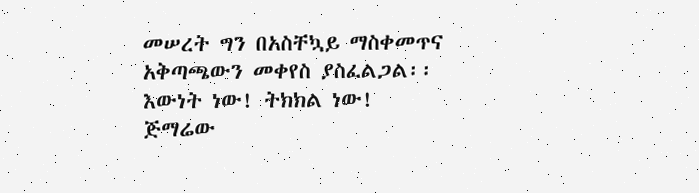መሠረት ግን በአስቸኳይ ማስቀመጥና አቅጣጫውን መቀየስ ያስፈልጋል፡፡ እውነት ነው! ትክክል ነው!
ጅማሬው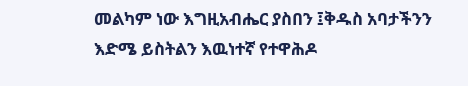መልካም ነው እግዚአብሔር ያስበን ፤ቅዱስ አባታችንን እድሜ ይስትልን እዉነተኛ የተዋሕዶ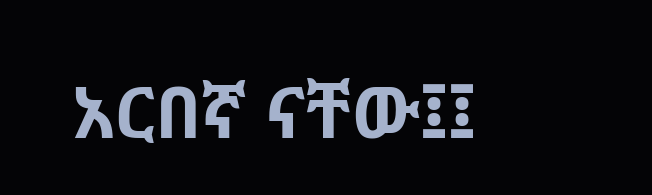አርበኛ ናቸው፤፤